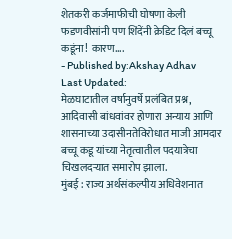शेतकरी कर्जमाफीची घोषणा केली फडणवीसांनी पण शिंदेंनी क्रेडिट दिलं बच्चू कडूंना! कारण....
- Published by:Akshay Adhav
Last Updated:
मेळघाटातील वर्षानुवर्षे प्रलंबित प्रश्न, आदिवासी बांधवांवर होणारा अन्याय आणि शासनाच्या उदासीनतेविरोधात माजी आमदार बच्चू कडू यांच्या नेतृत्वातील पदयात्रेचा चिखलदऱ्यात समारोप झाला.
मुंबई : राज्य अर्थसंकल्पीय अधिवेशनात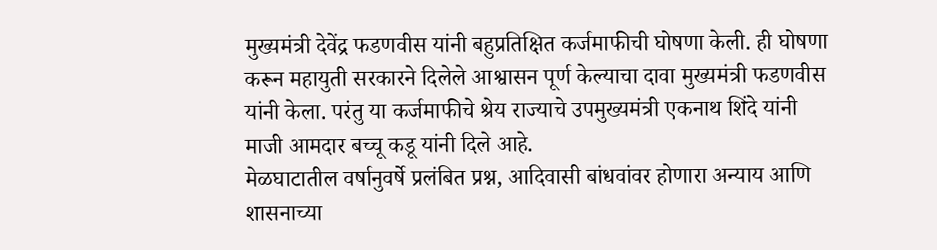मुख्यमंत्री देवेंद्र फडणवीस यांनी बहुप्रतिक्षित कर्जमाफीची घोषणा केली. ही घोषणा करून महायुती सरकारने दिलेले आश्वासन पूर्ण केल्याचा दावा मुख्यमंत्री फडणवीस यांनी केला. परंतु या कर्जमाफीचे श्रेय राज्याचे उपमुख्यमंत्री एकनाथ शिंदे यांनी माजी आमदार बच्चू कडू यांनी दिले आहे.
मेळघाटातील वर्षानुवर्षे प्रलंबित प्रश्न, आदिवासी बांधवांवर होणारा अन्याय आणि शासनाच्या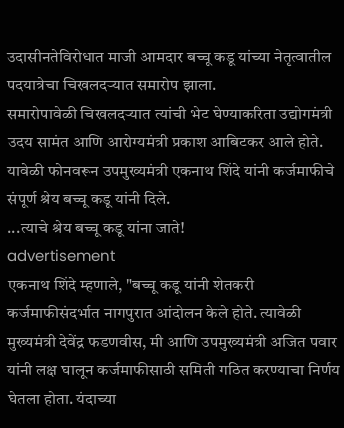उदासीनतेविरोधात माजी आमदार बच्चू कडू यांच्या नेतृत्वातील पदयात्रेचा चिखलदऱ्यात समारोप झाला.
समारोपावेळी चिखलदऱ्यात त्यांची भेट घेण्याकरिता उद्योगमंत्री उदय सामंत आणि आरोग्यमंत्री प्रकाश आबिटकर आले होते. यावेळी फोनवरून उपमुख्यमंत्री एकनाथ शिंदे यांनी कर्जमाफीचे संपूर्ण श्रेय बच्चू कडू यांनी दिले.
...त्याचे श्रेय बच्चू कडू यांना जाते!
advertisement
एकनाथ शिंदे म्हणाले, "बच्चू कडू यांनी शेतकरी कर्जमाफीसंदर्भात नागपुरात आंदोलन केले होते. त्यावेळी मुख्यमंत्री देवेंद्र फडणवीस, मी आणि उपमुख्यमंत्री अजित पवार यांनी लक्ष घालून कर्जमाफीसाठी समिती गठित करण्याचा निर्णय घेतला होता. यंदाच्या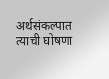अर्थसंकल्पात त्याची घोषणा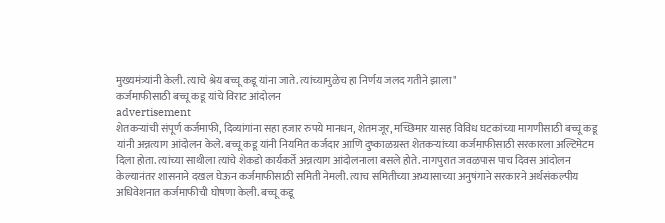मुख्यमंत्र्यांनी केली. त्याचे श्रेय बच्चू कडू यांना जाते. त्यांच्यामुळेच हा निर्णय जलद गतीने झाला"
कर्जमाफीसाठी बच्चू कडू यांचे विराट आंदोलन
advertisement
शेतकऱ्यांची संपूर्ण कर्जमाफी, दिव्यांगांना सहा हजार रुपये मानधन, शेतमजूर, मच्छिमार यासह विविध घटकांच्या मागणीसाठी बच्चू कडू यांनी अन्नत्याग आंदोलन केले. बच्चू कडू यांनी नियमित कर्जदार आणि दुष्काळग्रस्त शेतकऱ्यांच्या कर्जमाफीसाठी सरकारला अल्टिमेटम दिला होता. त्यांच्या साथीला त्यांचे शेकडो कार्यकर्ते अन्नत्याग आंदोलनाला बसले होते. नागपुरात जवळपास पाच दिवस आंदोलन केल्यानंतर शासनाने दखल घेऊन कर्जमाफीसाठी समिती नेमली. त्याच समितीच्या अभ्यासाच्या अनुषंगाने सरकारने अर्थसंकल्पीय अधिवेशनात कर्जमाफीची घोषणा केली. बच्चू कडू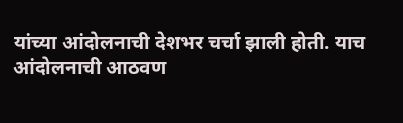यांच्या आंदोलनाची देशभर चर्चा झाली होती. याच आंदोलनाची आठवण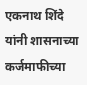एकनाथ शिंदे यांनी शासनाच्या कर्जमाफीच्या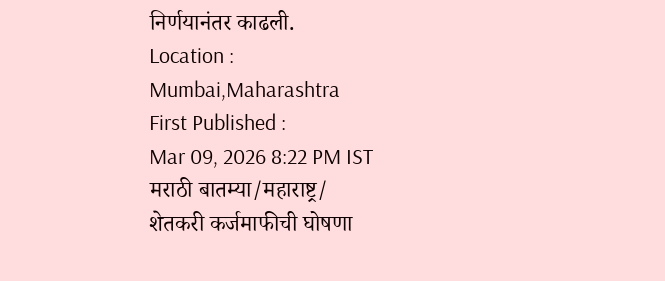निर्णयानंतर काढली.
Location :
Mumbai,Maharashtra
First Published :
Mar 09, 2026 8:22 PM IST
मराठी बातम्या/महाराष्ट्र/
शेतकरी कर्जमाफीची घोषणा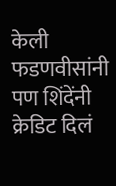केली फडणवीसांनी पण शिंदेंनी क्रेडिट दिलं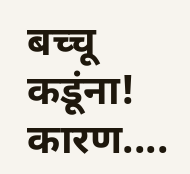बच्चू कडूंना! कारण....